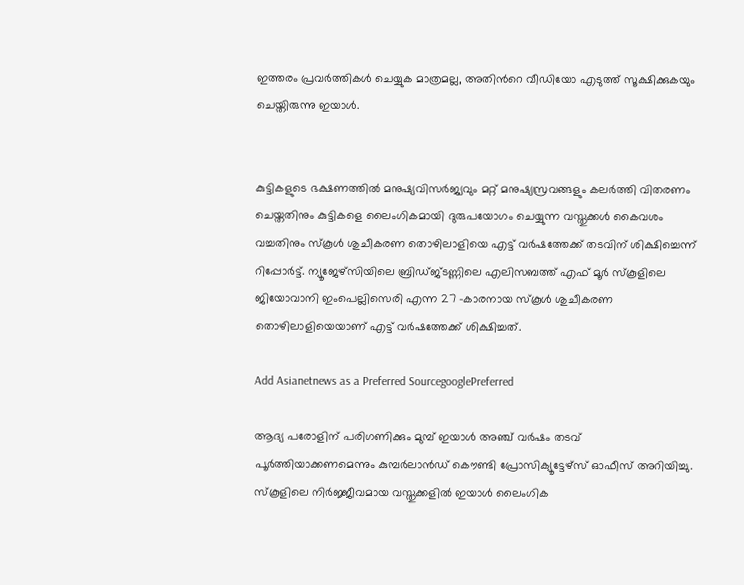ഇത്തരം പ്രവര്‍ത്തികൾ ചെയ്യുക മാത്രമല്ല, അതിന്‍റെ വീഡിയോ എടുത്ത് സൂക്ഷിക്കുകയും ചെയ്തിരുന്നു ഇയാൾ.


കുട്ടികളുടെ ഭക്ഷണത്തില്‍ മനുഷ്യവിസർജ്യവും മറ്റ് മനുഷ്യസ്രവങ്ങളും കലർത്തി വിതരണം ചെയ്തതിനും കുട്ടികളെ ലൈംഗികമായി ദുരുപയോഗം ചെയ്യുന്ന വസ്തുക്കൾ കൈവശം വച്ചതിനും സ്കൂൾ ശുചീകരണ തൊഴിലാളിയെ എട്ട് വര്‍ഷത്തേക്ക് തടവിന് ശിക്ഷിച്ചെന്ന് റിപ്പോര്‍ട്ട്. ന്യൂജേഴ്സിയിലെ ബ്രിഡ്ജ്ടണ്ണിലെ എലിസബത്ത് എഫ് മൂർ സ്കൂളിലെ ജിയോവാനി ഇംപെല്ലിസെരി എന്ന 27 -കാരനായ സ്കൂൾ ശുചീകരണ തൊഴിലാളിയെയാണ് എട്ട് വര്‍ഷത്തേക്ക് ശിക്ഷിച്ചത്.

Add Asianetnews as a Preferred SourcegooglePreferred

ആദ്യ പരോളിന് പരിഗണിക്കും മുമ്പ് ഇയാൾ അഞ്ച് വര്‍ഷം തടവ് പൂര്‍ത്തിയാക്കണമെന്നും കുമ്പർലാന്‍ഡ് കൌണ്ടി പ്രോസിക്യൂട്ടേഴ്സ് ഓഫീസ് അറിയിച്ചു. സ്കൂളിലെ നിര്‍ജ്ജീവമായ വസ്തുക്കളില്‍ ഇയാൾ ലൈംഗിക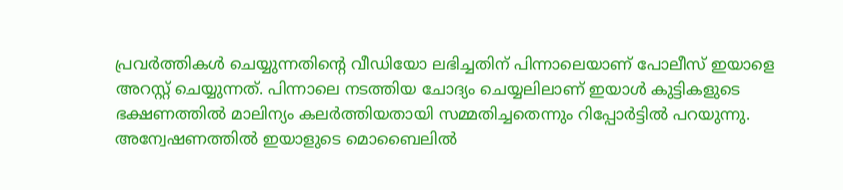പ്രവര്‍ത്തികൾ ചെയ്യുന്നതിന്‍റെ വീഡിയോ ലഭിച്ചതിന് പിന്നാലെയാണ് പോലീസ് ഇയാളെ അറസ്റ്റ് ചെയ്യുന്നത്. പിന്നാലെ നടത്തിയ ചോദ്യം ചെയ്യലിലാണ് ഇയാൾ കുട്ടികളുടെ ഭക്ഷണത്തില്‍ മാലിന്യം കലര്‍ത്തിയതായി സമ്മതിച്ചതെന്നും റിപ്പോര്‍ട്ടിൽ പറയുന്നു. അന്വേഷണത്തില്‍ ഇയാളുടെ മൊബൈലില്‍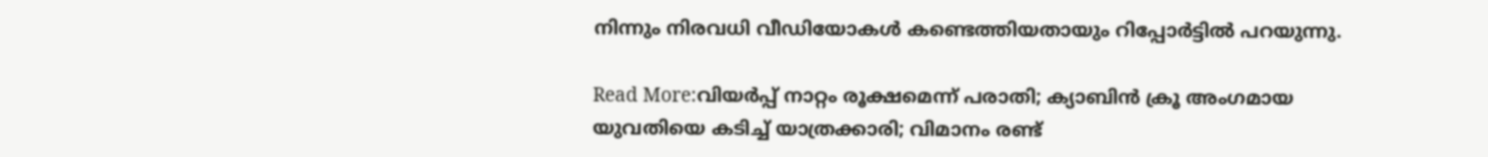നിന്നും നിരവധി വീഡിയോകൾ കണ്ടെത്തിയതായും റിപ്പോര്‍ട്ടില്‍ പറയുന്നു.

Read More:വിയർപ്പ് നാറ്റം രൂക്ഷമെന്ന് പരാതി; ക്യാബിൻ ക്രൂ അംഗമായ യുവതിയെ കടിച്ച് യാത്രക്കാരി; വിമാനം രണ്ട്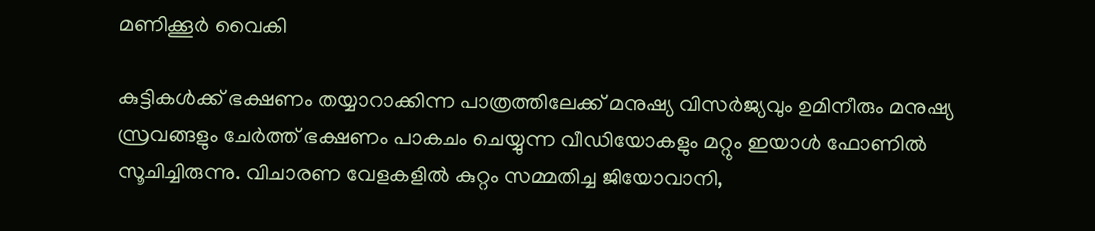മണിക്കൂർ വൈകി

കുട്ടികൾക്ക് ഭക്ഷണം തയ്യാറാക്കിന്ന പാത്രത്തിലേക്ക് മനുഷ്യ വിസർജ്യവും ഉമിനീരും മനുഷ്യ സ്രവങ്ങളും ചേർത്ത് ഭക്ഷണം പാകചം ചെയ്യുന്ന വീഡിയോകളും മറ്റും ഇയാൾ ഫോണില്‍ സൂചിച്ചിരുന്നു. വിചാരണ വേളകളില്‍ കുറ്റം സമ്മതിച്ച ജിയോവാനി,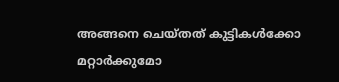അങ്ങനെ ചെയ്തത് കുട്ടികൾക്കോ മറ്റാര്‍ക്കുമോ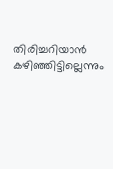തിരിച്ചറിയാന്‍ കഴിഞ്ഞിട്ടില്ലെന്നും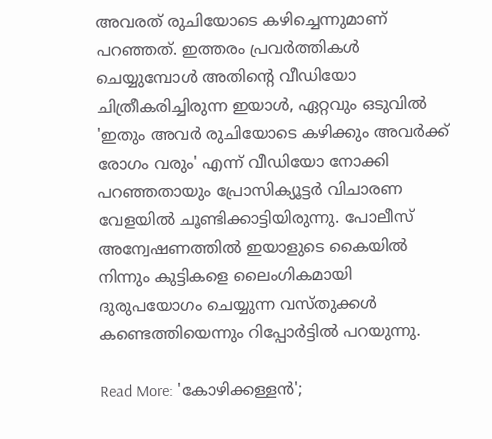അവരത് രുചിയോടെ കഴിച്ചെന്നുമാണ് പറഞ്ഞത്. ഇത്തരം പ്രവര്‍ത്തികൾ ചെയ്യുമ്പോൾ അതിന്‍റെ വീഡിയോ ചിത്രീകരിച്ചിരുന്ന ഇയാൾ, ഏറ്റവും ഒടുവില്‍ 'ഇതും അവര്‍ രുചിയോടെ കഴിക്കും അവര്‍ക്ക് രോഗം വരും' എന്ന് വീഡിയോ നോക്കി പറഞ്ഞതായും പ്രോസിക്യൂട്ടര്‍ വിചാരണ വേളയില്‍ ചൂണ്ടിക്കാട്ടിയിരുന്നു. പോലീസ് അന്വേഷണത്തില്‍ ഇയാളുടെ കൈയില്‍ നിന്നും കുട്ടികളെ ലൈംഗികമായി ദുരുപയോഗം ചെയ്യുന്ന വസ്തുക്കൾ കണ്ടെത്തിയെന്നും റിപ്പോര്‍ട്ടില്‍ പറയുന്നു.

Read More: 'കോഴിക്കള്ളന്‍';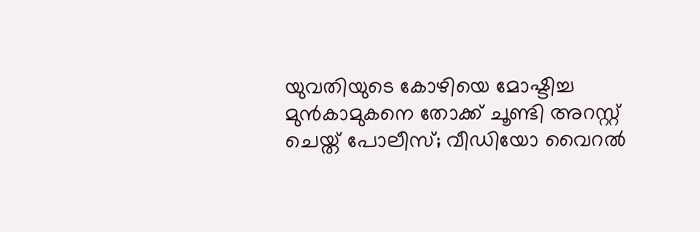യുവതിയുടെ കോഴിയെ മോഷ്ടിച്ച മുൻകാമുകനെ തോക്ക് ചൂണ്ടി അറസ്റ്റ് ചെയ്ത് പോലീസ്; വീഡിയോ വൈറൽ